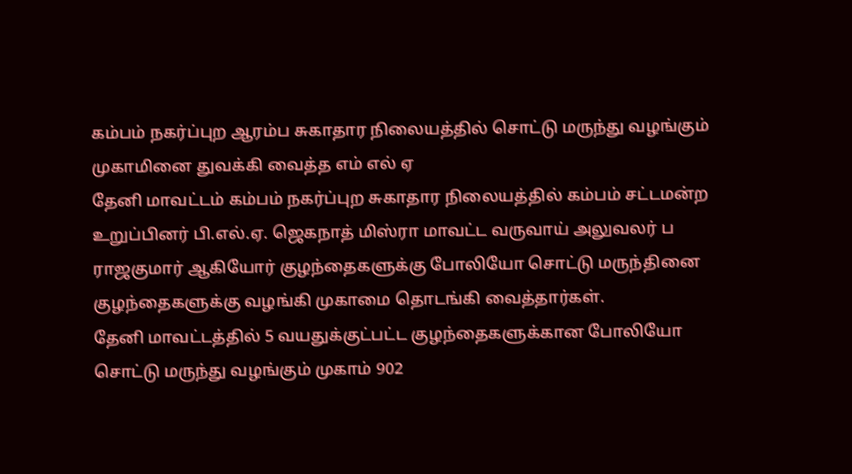கம்பம் நகர்ப்புற ஆரம்ப சுகாதார நிலையத்தில் சொட்டு மருந்து வழங்கும் முகாமினை துவக்கி வைத்த எம் எல் ஏ
தேனி மாவட்டம் கம்பம் நகர்ப்புற சுகாதார நிலையத்தில் கம்பம் சட்டமன்ற உறுப்பினர் பி.எல்.ஏ. ஜெகநாத் மிஸ்ரா மாவட்ட வருவாய் அலுவலர் ப ராஜகுமார் ஆகியோர் குழந்தைகளுக்கு போலியோ சொட்டு மருந்தினை குழந்தைகளுக்கு வழங்கி முகாமை தொடங்கி வைத்தார்கள்.
தேனி மாவட்டத்தில் 5 வயதுக்குட்பட்ட குழந்தைகளுக்கான போலியோ சொட்டு மருந்து வழங்கும் முகாம் 902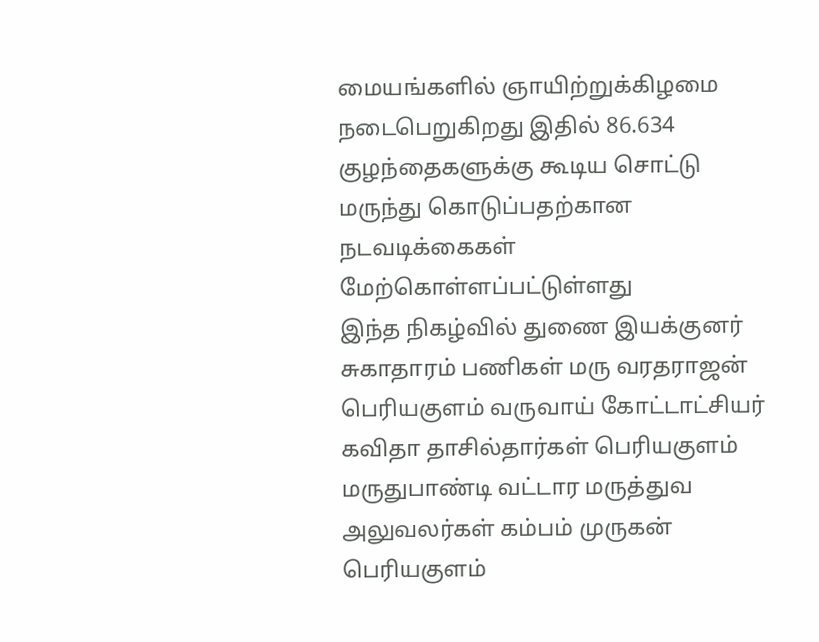மையங்களில் ஞாயிற்றுக்கிழமை நடைபெறுகிறது இதில் 86.634 குழந்தைகளுக்கு கூடிய சொட்டு மருந்து கொடுப்பதற்கான நடவடிக்கைகள் மேற்கொள்ளப்பட்டுள்ளது
இந்த நிகழ்வில் துணை இயக்குனர் சுகாதாரம் பணிகள் மரு வரதராஜன் பெரியகுளம் வருவாய் கோட்டாட்சியர் கவிதா தாசில்தார்கள் பெரியகுளம் மருதுபாண்டி வட்டார மருத்துவ அலுவலர்கள் கம்பம் முருகன் பெரியகுளம்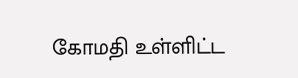கோமதி உள்ளிட்ட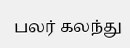பலர் கலந்து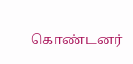கொண்டனர்